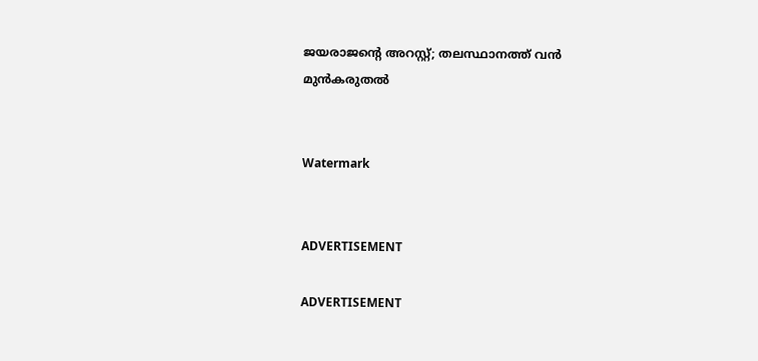ജയരാജന്റെ അറസ്റ്റ്; തലസ്ഥാനത്ത് വന്‍ മുന്‍കരുതല്‍


Watermark


ADVERTISEMENT

ADVERTISEMENT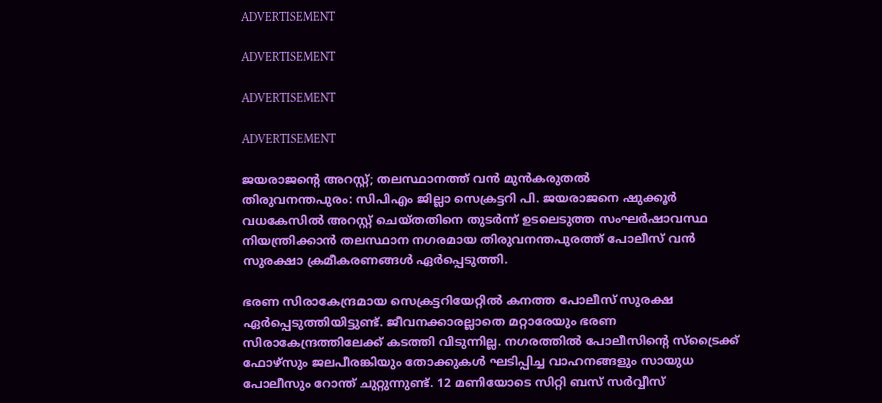ADVERTISEMENT

ADVERTISEMENT

ADVERTISEMENT

ADVERTISEMENT

ജയരാജന്റെ അറസ്റ്റ്; തലസ്ഥാനത്ത് വന്‍ മുന്‍കരുതല്‍
തിരുവനന്തപുരം: സിപിഎം ജില്ലാ സെക്രട്ടറി പി. ജയരാജനെ ഷുക്കൂര്‍ വധകേസില്‍ അറസ്റ്റ് ചെയ്തതിനെ തുടര്‍ന്ന് ഉടലെടുത്ത സംഘര്‍ഷാവസ്ഥ നിയന്ത്രിക്കാന്‍ തലസ്ഥാന നഗരമായ തിരുവനന്തപുരത്ത് പോലീസ് വന്‍ സുരക്ഷാ ക്രമീകരണങ്ങള്‍ ഏര്‍പ്പെടുത്തി.

ഭരണ സിരാകേന്ദ്രമായ സെക്രട്ടറിയേറ്റില്‍ കനത്ത പോലീസ് സുരക്ഷ ഏര്‍പ്പെടുത്തിയിട്ടുണ്ട്. ജീവനക്കാരല്ലാതെ മറ്റാരേയും ഭരണ സിരാകേന്ദ്രത്തിലേക്ക് കടത്തി വിടുന്നില്ല. നഗരത്തില്‍ പോലീസിന്റെ സ്‌ട്രൈക്ക് ഫോഴ്‌സും ജലപീരങ്കിയും തോക്കുകള്‍ ഘടിപ്പിച്ച വാഹനങ്ങളും സായുധ പോലീസും റോന്ത് ചുറ്റുന്നുണ്ട്. 12 മണിയോടെ സിറ്റി ബസ് സര്‍വ്വീസ്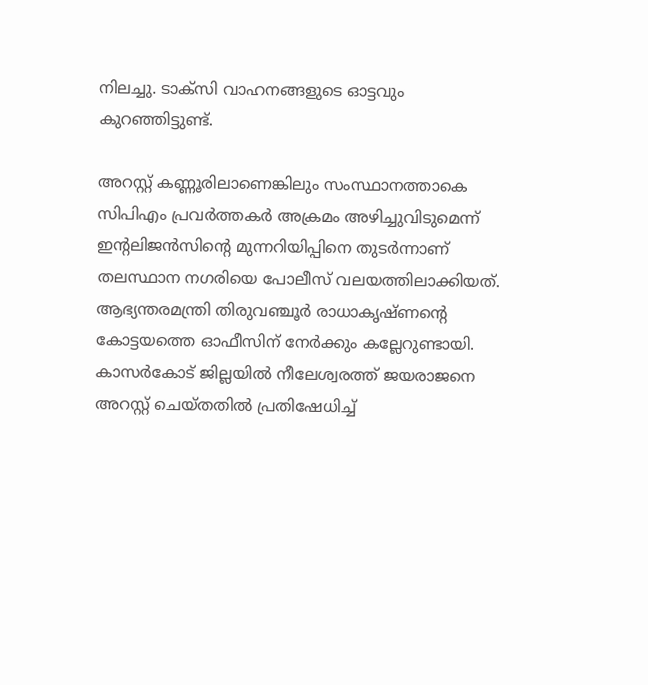നിലച്ചു. ടാക്‌സി വാഹനങ്ങളുടെ ഓട്ടവും കുറഞ്ഞിട്ടുണ്ട്.

അറസ്റ്റ് കണ്ണൂരിലാണെങ്കിലും സംസ്ഥാനത്താകെ സിപിഎം പ്രവര്‍ത്തകര്‍ അക്രമം അഴിച്ചുവിടുമെന്ന് ഇന്റലിജന്‍സിന്റെ മുന്നറിയിപ്പിനെ തുടര്‍ന്നാണ് തലസ്ഥാന നഗരിയെ പോലീസ് വലയത്തിലാക്കിയത്. ആഭ്യന്തരമന്ത്രി തിരുവഞ്ചൂര്‍ രാധാകൃഷ്ണന്റെ കോട്ടയത്തെ ഓഫീസിന് നേര്‍ക്കും കല്ലേറുണ്ടായി. കാസര്‍കോട് ജില്ലയില്‍ നീലേശ്വരത്ത് ജയരാജനെ അറസ്റ്റ് ചെയ്തതില്‍ പ്രതിഷേധിച്ച്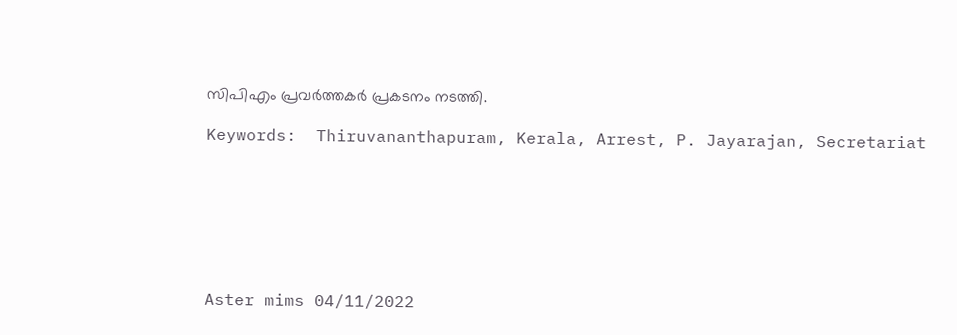സിപിഎം പ്രവര്‍ത്തകര്‍ പ്രകടനം നടത്തി.

Keywords:  Thiruvananthapuram, Kerala, Arrest, P. Jayarajan, Secretariat







Aster mims 04/11/2022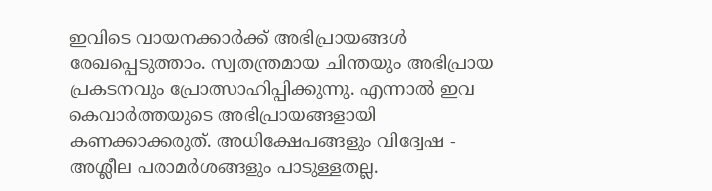ഇവിടെ വായനക്കാർക്ക് അഭിപ്രായങ്ങൾ രേഖപ്പെടുത്താം. സ്വതന്ത്രമായ ചിന്തയും അഭിപ്രായ പ്രകടനവും പ്രോത്സാഹിപ്പിക്കുന്നു. എന്നാൽ ഇവ കെവാർത്തയുടെ അഭിപ്രായങ്ങളായി കണക്കാക്കരുത്. അധിക്ഷേപങ്ങളും വിദ്വേഷ - അശ്ലീല പരാമർശങ്ങളും പാടുള്ളതല്ല.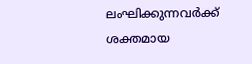ലംഘിക്കുന്നവർക്ക് ശക്തമായ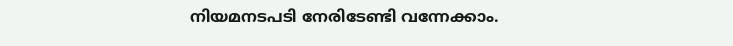നിയമനടപടി നേരിടേണ്ടി വന്നേക്കാം.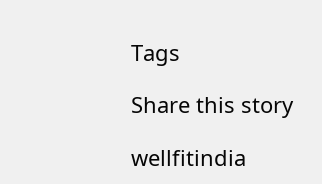Tags

Share this story

wellfitindia